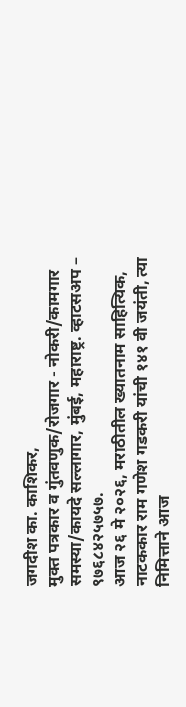जगदीश का. काशिकर,
मुक्त पत्रकार व गुंतवणुक/रोजगार - नोकरी/कामगार समस्या/कायदे सल्लागार, मुंबई, महाराष्ट्र. व्हाटसअप – ९७६८४२५७५७.
आज २६ मे २०२६, मराठीतील ख्यातनाम साहित्यिक, नाटककार राम गणेश गडकरी यांची १४१ वी जयंती, त्या निमित्ताने आज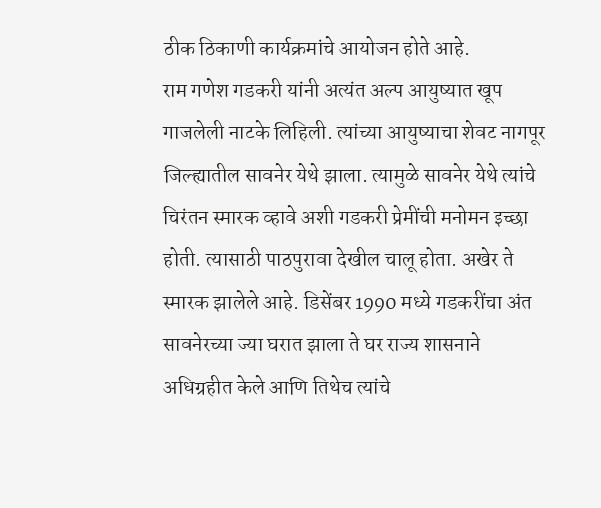ठीक ठिकाणी कार्यक्रमांचे आयोजन होते आहे.
राम गणेश गडकरी यांनी अत्यंत अल्प आयुष्यात खूप गाजलेली नाटके लिहिली. त्यांच्या आयुष्याचा शेवट नागपूर जिल्ह्यातील सावनेर येथे झाला. त्यामुळे सावनेर येथे त्यांचे चिरंतन स्मारक व्हावे अशी गडकरी प्रेमींची मनोमन इच्छा होती. त्यासाठी पाठपुरावा देखील चालू होता. अखेर ते स्मारक झालेले आहे. डिसेंबर 1990 मध्ये गडकरींचा अंत सावनेरच्या ज्या घरात झाला ते घर राज्य शासनाने अधिग्रहीत केले आणि तिथेच त्यांचे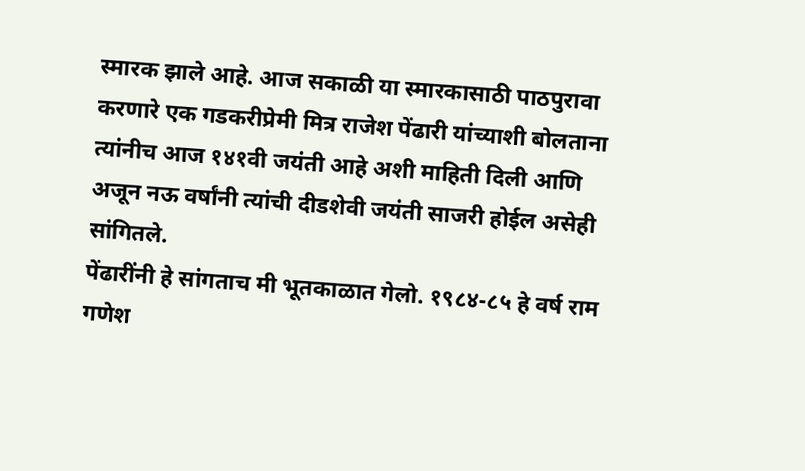स्मारक झाले आहे. आज सकाळी या स्मारकासाठी पाठपुरावा करणारे एक गडकरीप्रेमी मित्र राजेश पेंढारी यांच्याशी बोलताना त्यांनीच आज १४१वी जयंती आहे अशी माहिती दिली आणि अजून नऊ वर्षांनी त्यांची दीडशेवी जयंती साजरी होईल असेही सांगितले.
पेंढारींनी हे सांगताच मी भूतकाळात गेलो. १९८४-८५ हे वर्ष राम गणेश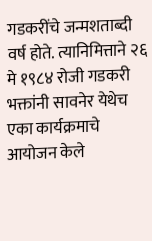गडकरींचे जन्मशताब्दी वर्ष होते. त्यानिमित्ताने २६ मे १९८४ रोजी गडकरी भक्तांनी सावनेर येथेच एका कार्यक्रमाचे आयोजन केले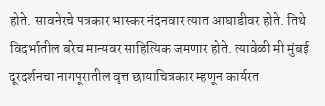होते. सावनेरचे पत्रकार भास्कर नंदनवार त्यात आघाडीवर होते. तिथे विदर्भातील बरेच मान्यवर साहित्यिक जमणार होते. त्यावेळी मी मुंबई दूरदर्शनचा नागपूरातील वृत्त छायाचित्रकार म्हणून कार्यरत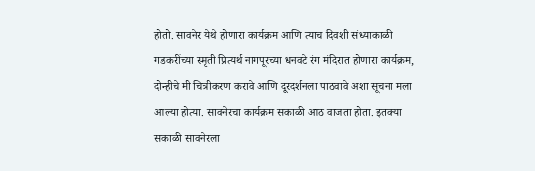होतो. सावनेर येथे होणारा कार्यक्रम आणि त्याच दिवशी संध्याकाळी गडकरींच्या स्मृती प्रित्यर्थ नागपूरच्या धनवटे रंग मंदिरात होणारा कार्यक्रम, दोन्हीचे मी चित्रीकरण करावे आणि दूरदर्शनला पाठवावे अशा सूचना मला आल्या होत्या. सावनेरचा कार्यक्रम सकाळी आठ वाजता होता. इतक्या सकाळी सावनेरला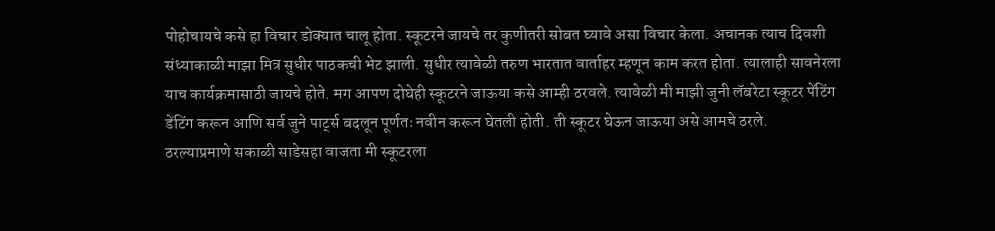पोहोचायचे कसे हा विचार डोक्यात चालू होता. स्कूटरने जायचे तर कुणीतरी सोबत घ्यावे असा विचार केला. अचानक त्याच दिवशी संध्याकाळी माझा मित्र सुधीर पाठकची भेट झाली. सुधीर त्यावेळी तरुण भारतात वार्ताहर म्हणून काम करत होता. त्यालाही सावनेरला याच कार्यक्रमासाठी जायचे होते. मग आपण दोघेही स्कूटरने जाऊया कसे आम्ही ठरवले. त्यावेळी मी माझी जुनी लॅबरेटा स्कूटर पेंटिंग डेंटिंग करून आणि सर्व जुने पार्ट्स बदलून पूर्णतः नवीन करून घेतली होती. ती स्कूटर घेऊन जाऊया असे आमचे ठरले.
ठरल्याप्रमाणे सकाळी साडेसहा वाजता मी स्कूटरला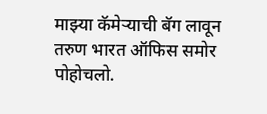माझ्या कॅमेऱ्याची बॅग लावून तरुण भारत ऑफिस समोर पोहोचलो.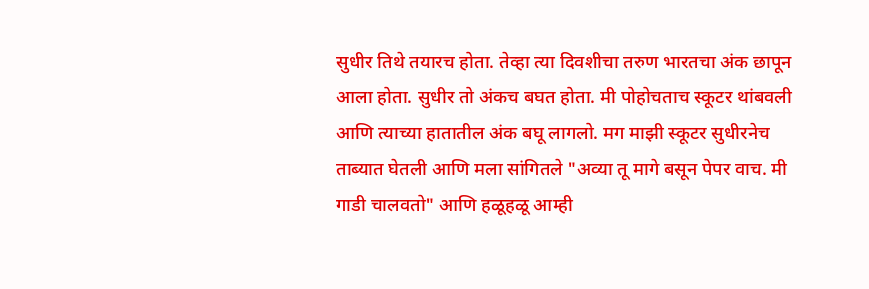सुधीर तिथे तयारच होता. तेव्हा त्या दिवशीचा तरुण भारतचा अंक छापून आला होता. सुधीर तो अंकच बघत होता. मी पोहोचताच स्कूटर थांबवली आणि त्याच्या हातातील अंक बघू लागलो. मग माझी स्कूटर सुधीरनेच ताब्यात घेतली आणि मला सांगितले "अव्या तू मागे बसून पेपर वाच. मी गाडी चालवतो" आणि हळूहळू आम्ही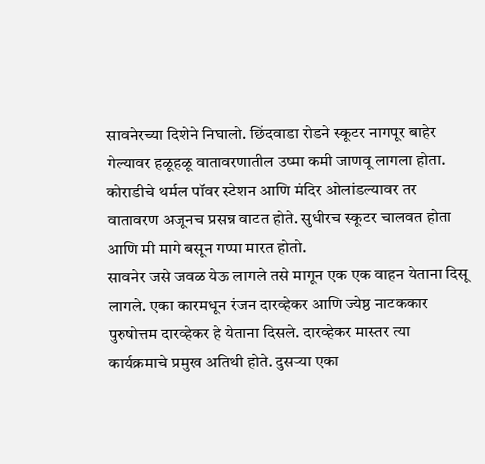सावनेरच्या दिशेने निघालो. छिंदवाडा रोडने स्कूटर नागपूर बाहेर गेल्यावर हळूहळू वातावरणातील उष्मा कमी जाणवू लागला होता. कोराडीचे थर्मल पॉवर स्टेशन आणि मंदिर ओलांडल्यावर तर वातावरण अजूनच प्रसन्न वाटत होते. सुधीरच स्कूटर चालवत होता आणि मी मागे बसून गप्पा मारत होतो.
सावनेर जसे जवळ येऊ लागले तसे मागून एक एक वाहन येताना दिसू लागले. एका कारमधून रंजन दारव्हेकर आणि ज्येष्ठ नाटककार पुरुषोत्तम दारव्हेकर हे येताना दिसले. दारव्हेकर मास्तर त्या कार्यक्रमाचे प्रमुख अतिथी होते. दुसऱ्या एका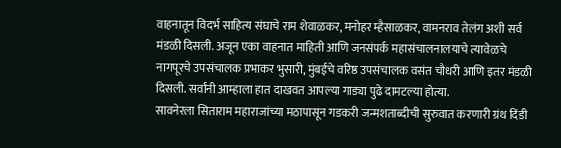वाहनातून विदर्भ साहित्य संघाचे राम शेवाळकर, मनोहर म्हैसाळकर, वामनराव तेलंग अशी सर्व मंडळी दिसली. अजून एका वाहनात माहिती आणि जनसंपर्क महासंचालनालयाचे त्यावेळचे नागपूरचे उपसंचालक प्रभाकर भुसारी, मुंबईचे वरिष्ठ उपसंचालक वसंत चौधरी आणि इतर मंडळी दिसली. सर्वांनी आम्हाला हात दाखवत आपल्या गाड्या पुढे दामटल्या होत्या.
सावनेरला सिताराम महाराजांच्या मठापासून गडकरी जन्मशताब्दीची सुरुवात करणारी ग्रंथ दिंडी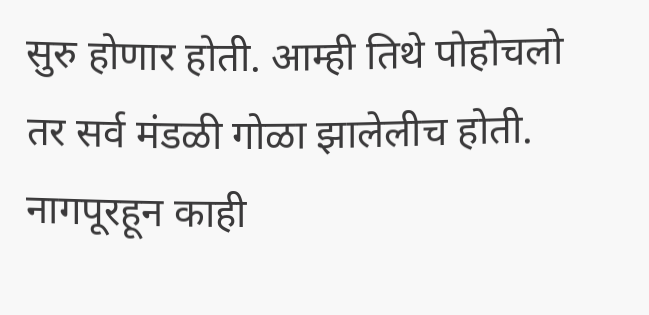सुरु होणार होती. आम्ही तिथे पोहोचलो तर सर्व मंडळी गोळा झालेलीच होती. नागपूरहून काही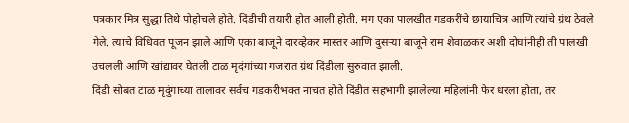पत्रकार मित्र सुद्धा तिथे पोहोचले होते. दिंडीची तयारी होत आली होती. मग एका पालखीत गडकरींचे छायाचित्र आणि त्यांचे ग्रंथ ठेवले गेले. त्याचे विधिवत पूजन झाले आणि एका बाजूने दारव्हेकर मास्तर आणि दुसऱ्या बाजूने राम शेवाळकर अशी दोघांनीही ती पालखी उचलली आणि खांद्यावर घेतली टाळ मृदंगांच्या गजरात ग्रंथ दिंडीला सुरुवात झाली.
दिंडी सोबत टाळ मृदुंगाच्या तालावर सर्वच गडकरीभक्त नाचत होते दिंडीत सहभागी झालेल्या महिलांनी फेर धरला होता, तर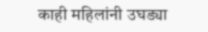काही महिलांनी उघड्या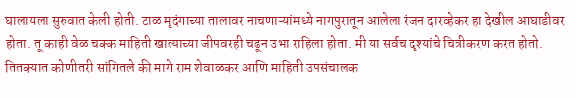घालायला सुरुवात केली होती. टाळ मृदंगाच्या तालावर नाचणाऱ्यांमध्ये नागपुरातून आलेला रंजन दारव्हेकर हा देखील आघाडीवर होता. तू काही वेळ चक्क माहिती खात्याच्या जीपवरही चढून उभा राहिला होता. मी या सर्वच दृश्यांचे चित्रीकरण करत होतो. तितक्यात कोणीतरी सांगितले की मागे राम शेवाळकर आणि माहिती उपसंचालक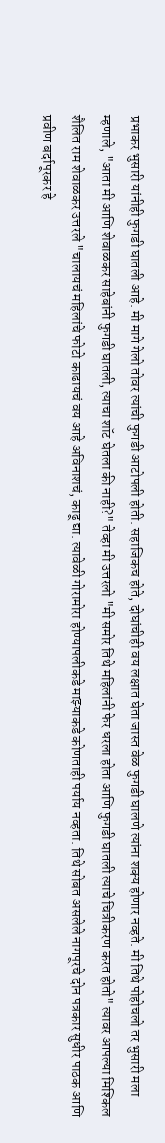प्रभाकर भुसारी यांनीही फुगडी घातली आहे. मी मागे गेलो तोवर त्यांची फुगडी आटोपली होती. सहाजिकच होते, दोघांचीही वय लक्षात घेता जास्त वेळ फुगडी घालणे त्यांना शक्य होणार नव्हते. मी तिथे पोहोचलो तर भुसारी मला म्हणाले, "आता मी आणि शेवाळकर साहेबांनी फुगडी घातली, त्याचा शॉट घेतला की नाही?" तेव्हा मी उत्तरलो "मी समोर तिथे महिलांनी फेर धरला होता आणि फुगडी घातली त्याचे चित्रीकरण करत होतो" त्यावर आपल्या मिश्किल शैलित राम शेवाळकर उत्तरले "चालायचं महिलांचे फोटो काढायचं वय आहे अविनाशचं, काढू द्या. त्यावेळी गोरामोरा होण्यापलीकडे माझ्याकडे कोणताही पर्याय नव्हता. तिथे सोबत असलेले नागपूरचे दोन पत्रकार सुधीर पाठक आणि प्रवीण बर्दापूरकर हे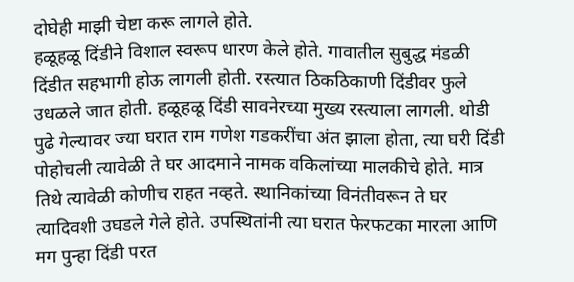दोघेही माझी चेष्टा करू लागले होते.
हळूहळू दिंडीने विशाल स्वरूप धारण केले होते. गावातील सुबुद्ध मंडळी दिंडीत सहभागी होऊ लागली होती. रस्त्यात ठिकठिकाणी दिंडीवर फुले उधळले जात होती. हळूहळू दिंडी सावनेरच्या मुख्य रस्त्याला लागली. थोडी पुढे गेल्यावर ज्या घरात राम गणेश गडकरींचा अंत झाला होता, त्या घरी दिंडी पोहोचली त्यावेळी ते घर आदमाने नामक वकिलांच्या मालकीचे होते. मात्र तिथे त्यावेळी कोणीच राहत नव्हते. स्थानिकांच्या विनंतीवरून ते घर त्यादिवशी उघडले गेले होते. उपस्थितांनी त्या घरात फेरफटका मारला आणि मग पुन्हा दिंडी परत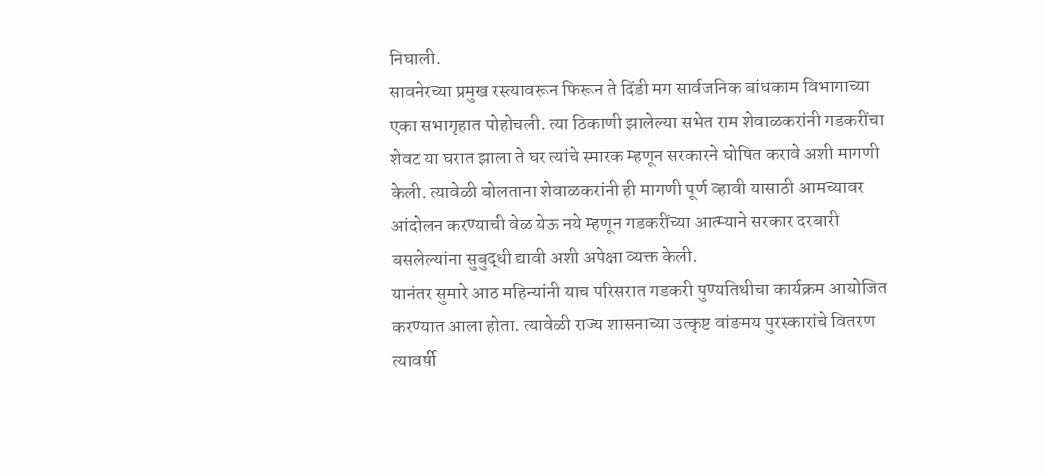निघाली.
सावनेरच्या प्रमुख रस्त्यावरून फिरून ते दिंडी मग सार्वजनिक बांधकाम विभागाच्या एका सभागृहात पोहोचली. त्या ठिकाणी झालेल्या सभेत राम शेवाळकरांनी गडकरींचा शेवट या घरात झाला ते घर त्यांचे स्मारक म्हणून सरकारने घोषित करावे अशी मागणी केली. त्यावेळी बोलताना शेवाळकरांनी ही मागणी पूर्ण व्हावी यासाठी आमच्यावर आंदोलन करण्याची वेळ येऊ नये म्हणून गडकरींच्या आत्म्याने सरकार दरबारी बसलेल्यांना सुबुद्धी द्यावी अशी अपेक्षा व्यक्त केली.
यानंतर सुमारे आठ महिन्यांनी याच परिसरात गडकरी पुण्यतिथीचा कार्यक्रम आयोजित करण्यात आला होता. त्यावेळी राज्य शासनाच्या उत्कृष्ट वांङमय पुरस्कारांचे वितरण त्यावर्षी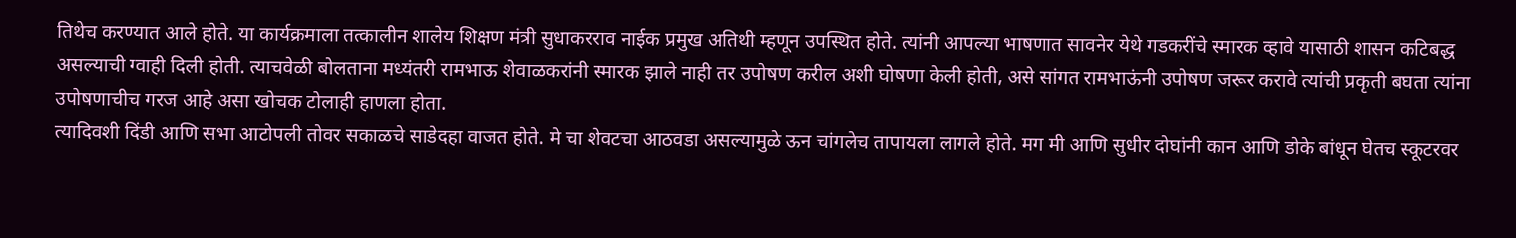तिथेच करण्यात आले होते. या कार्यक्रमाला तत्कालीन शालेय शिक्षण मंत्री सुधाकरराव नाईक प्रमुख अतिथी म्हणून उपस्थित होते. त्यांनी आपल्या भाषणात सावनेर येथे गडकरींचे स्मारक व्हावे यासाठी शासन कटिबद्ध असल्याची ग्वाही दिली होती. त्याचवेळी बोलताना मध्यंतरी रामभाऊ शेवाळकरांनी स्मारक झाले नाही तर उपोषण करील अशी घोषणा केली होती, असे सांगत रामभाऊंनी उपोषण जरूर करावे त्यांची प्रकृती बघता त्यांना उपोषणाचीच गरज आहे असा खोचक टोलाही हाणला होता.
त्यादिवशी दिंडी आणि सभा आटोपली तोवर सकाळचे साडेदहा वाजत होते. मे चा शेवटचा आठवडा असल्यामुळे ऊन चांगलेच तापायला लागले होते. मग मी आणि सुधीर दोघांनी कान आणि डोके बांधून घेतच स्कूटरवर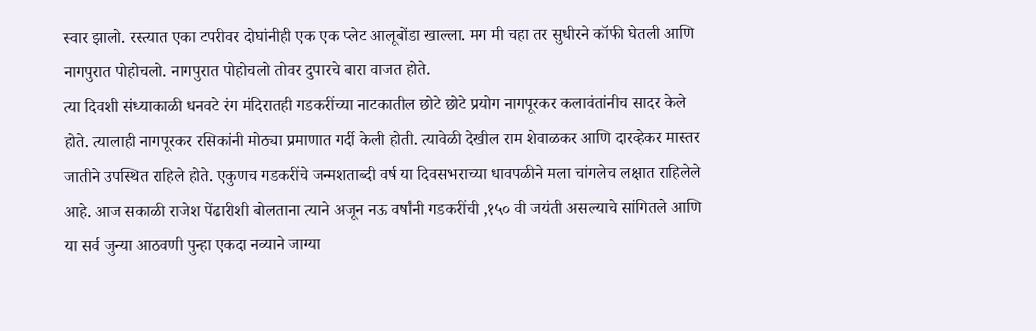स्वार झालो. रस्त्यात एका टपरीवर दोघांनीही एक एक प्लेट आलूबोंडा खाल्ला. मग मी चहा तर सुधीरने कॉफी घेतली आणि नागपुरात पोहोचलो. नागपुरात पोहोचलो तोवर दुपारचे बारा वाजत होते.
त्या दिवशी संध्याकाळी धनवटे रंग मंदिरातही गडकरींच्या नाटकातील छोटे छोटे प्रयोग नागपूरकर कलावंतांनीच सादर केले होते. त्यालाही नागपूरकर रसिकांनी मोठ्या प्रमाणात गर्दी केली होती. त्यावेळी देखील राम शेवाळकर आणि दारव्हेकर मास्तर जातीने उपस्थित राहिले होते. एकुणच गडकरींचे जन्मशताब्दी वर्ष या दिवसभराच्या धावपळीने मला चांगलेच लक्षात राहिलेले आहे. आज सकाळी राजेश पेंढारीशी बोलताना त्याने अजून नऊ वर्षांनी गडकरींची ,१५० वी जयंती असल्याचे सांगितले आणि या सर्व जुन्या आठवणी पुन्हा एकदा नव्याने जाग्या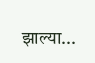झाल्या...